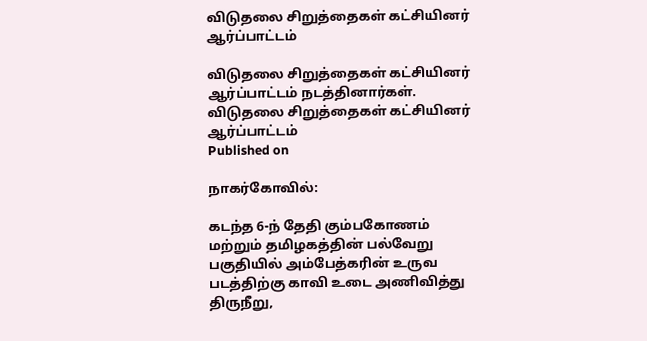விடுதலை சிறுத்தைகள் கட்சியினர் ஆர்ப்பாட்டம்

விடுதலை சிறுத்தைகள் கட்சியினர் ஆர்ப்பாட்டம் நடத்தினார்கள்.
விடுதலை சிறுத்தைகள் கட்சியினர் ஆர்ப்பாட்டம்
Published on

நாகர்கோவில்:

கடந்த 6-ந் தேதி கும்பகோணம் மற்றும் தமிழகத்தின் பல்வேறு பகுதியில் அம்பேத்கரின் உருவ படத்திற்கு காவி உடை அணிவித்து திருநீறு,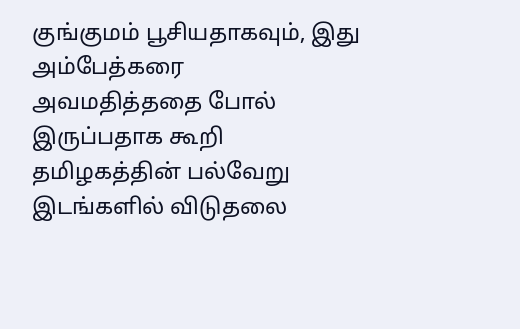குங்குமம் பூசியதாகவும், இது அம்பேத்கரை அவமதித்ததை போல் இருப்பதாக கூறி தமிழகத்தின் பல்வேறு இடங்களில் விடுதலை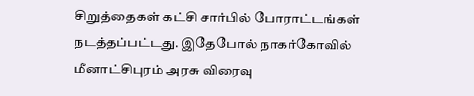சிறுத்தைகள் கட்சி சார்பில் போராட்டங்கள் நடத்தப்பட்டது. இதேபோல் நாகர்கோவில் மீனாட்சிபுரம் அரசு விரைவு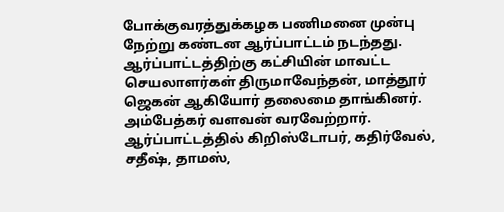போக்குவரத்துக்கழக பணிமனை முன்பு நேற்று கண்டன ஆர்ப்பாட்டம் நடந்தது. ஆர்ப்பாட்டத்திற்கு கட்சியின் மாவட்ட செயலாளர்கள் திருமாவேந்தன், மாத்தூர் ஜெகன் ஆகியோர் தலைமை தாங்கினர். அம்பேத்கர் வளவன் வரவேற்றார். ஆர்ப்பாட்டத்தில் கிறிஸ்டோபர், கதிர்வேல், சதீஷ், தாமஸ்,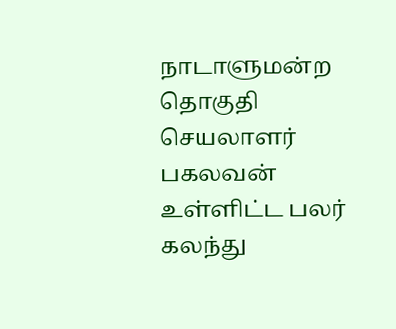நாடாளுமன்ற தொகுதி செயலாளர் பகலவன் உள்ளிட்ட பலர் கலந்து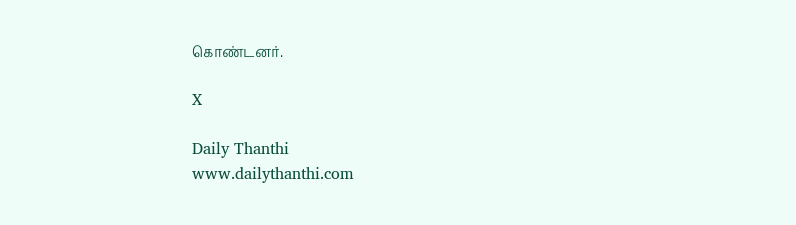கொண்டனர்.

X

Daily Thanthi
www.dailythanthi.com